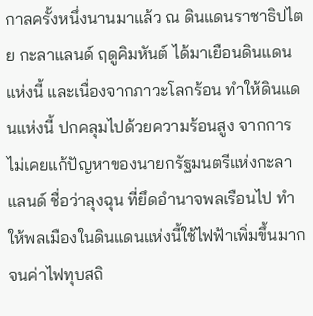กาลครั้งหนึ่งนานมาแล้ว ณ ดินแดนราชาธิปไตย กะลาแลนด์ ฤดูคิมหันต์ ได้มาเยือนดินแดนแห่งนี้ และเนื่องจากภาวะโลกร้อน ทำให้ดินแดนแห่งนี้ ปกคลุมไปด้วยความร้อนสูง จากการไม่เคยแก้ปัญหาของนายกรัฐมนตรีแห่งกะลาแลนด์ ชื่อว่าลุงฉุน ที่ยึดอำนาจพลเรือนไป ทำให้พลเมืองในดินแดนแห่งนี้ใช้ไฟฟ้าเพิ่มขึ้นมาก จนค่าไฟทุบสถิ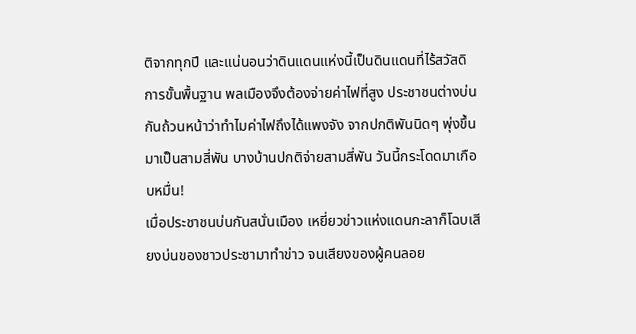ติจากทุกปี และแน่นอนว่าดินแดนแห่งนี้เป็นดินแดนที่ไร้สวัสดิการขั้นพื้นฐาน พลเมืองจึงต้องจ่ายค่าไฟที่สูง ประชาชนต่างบ่นกันถ้วนหน้าว่าทำไมค่าไฟถึงได้แพงจัง จากปกติพันนิดๆ พุ่งขึ้นมาเป็นสามสี่พัน บางบ้านปกติจ่ายสามสี่พัน วันนี้กระโดดมาเกือบหมื่น!
เมื่อประชาชนบ่นกันสนั่นเมือง เหยี่ยวข่าวแห่งแดนกะลาก็โฉบเสียงบ่นของชาวประชามาทำข่าว จนเสียงของผู้คนลอย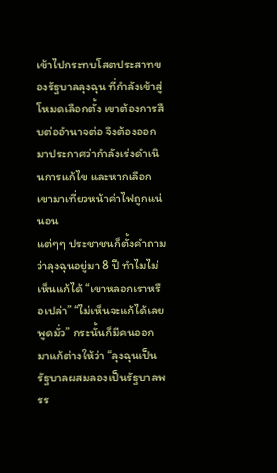เข้าไปกระทบโสตประสาทของรัฐบาลลุงฉุน ที่กำลังเข้าสู่โหมดเลือกตั้ง เขาต้องการสืบต่ออำนาจต่อ จึงต้องออกมาประกาศว่ากำลังเร่งดำเนินการแก้ไข และหากเลือกเขามาเที่ยวหน้าค่าไฟถูกแน่นอน
แต่ๆๆ ประชาชนก็ตั้งคำถามว่าลุงฉุนอยู่มา 8 ปี ทำไมไม่เห็นแก้ได้ “เขาหลอกเราหรือเปล่า” “ไม่เห็นจะแก้ได้เลย พูดมั่ว” กระนั้นก็มีคนออกมาแก้ต่างให้ว่า “ลุงฉุนเป็นรัฐบาลผสมลองเป็นรัฐบาลพรร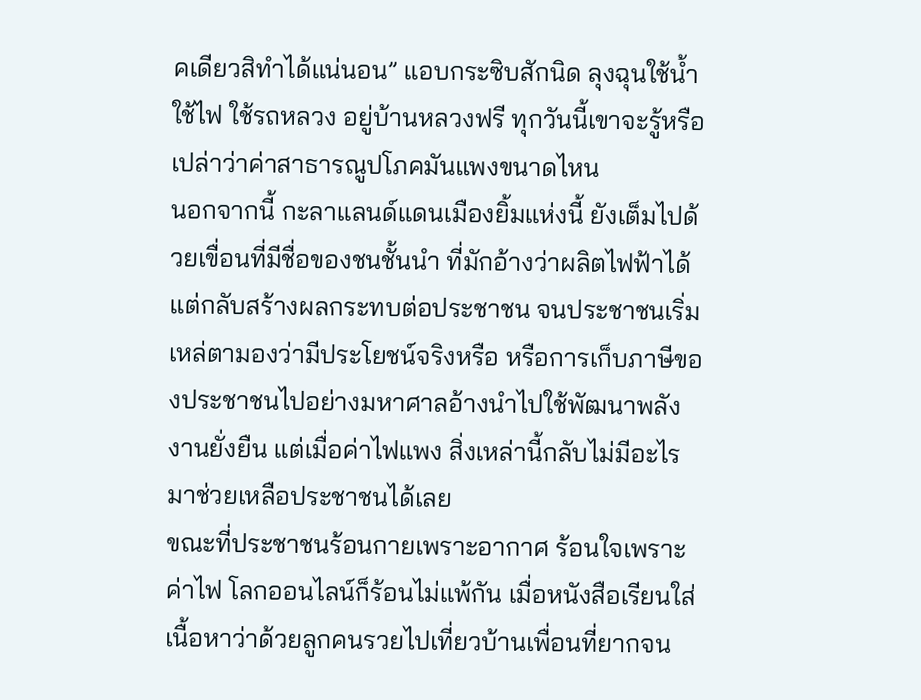คเดียวสิทำได้แน่นอน” แอบกระซิบสักนิด ลุงฉุนใช้น้ำ ใช้ไฟ ใช้รถหลวง อยู่บ้านหลวงฟรี ทุกวันนี้เขาจะรู้หรือเปล่าว่าค่าสาธารณูปโภคมันแพงขนาดไหน
นอกจากนี้ กะลาแลนด์แดนเมืองยิ้มแห่งนี้ ยังเต็มไปด้วยเขื่อนที่มีชื่อของชนชั้นนำ ที่มักอ้างว่าผลิตไฟฟ้าได้ แต่กลับสร้างผลกระทบต่อประชาชน จนประชาชนเริ่มเหล่ตามองว่ามีประโยชน์จริงหรือ หรือการเก็บภาษีของประชาชนไปอย่างมหาศาลอ้างนำไปใช้พัฒนาพลังงานยั่งยืน แต่เมื่อค่าไฟแพง สิ่งเหล่านี้กลับไม่มีอะไรมาช่วยเหลือประชาชนได้เลย
ขณะที่ประชาชนร้อนกายเพราะอากาศ ร้อนใจเพราะค่าไฟ โลกออนไลน์ก็ร้อนไม่แพ้กัน เมื่อหนังสือเรียนใส่เนื้อหาว่าด้วยลูกคนรวยไปเที่ยวบ้านเพื่อนที่ยากจน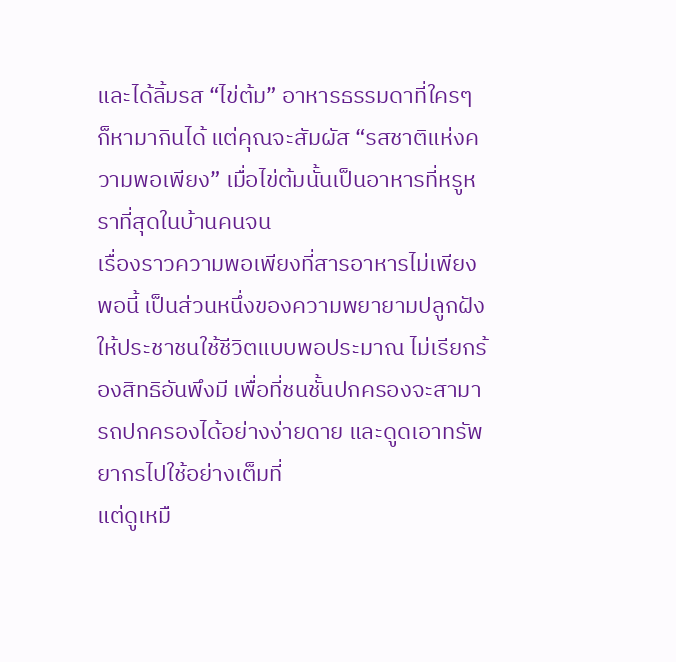และได้ลิ้มรส “ไข่ต้ม” อาหารธรรมดาที่ใครๆ ก็หามากินได้ แต่คุณจะสัมผัส “รสชาติแห่งความพอเพียง” เมื่อไข่ต้มนั้นเป็นอาหารที่หรูหราที่สุดในบ้านคนจน
เรื่องราวความพอเพียงที่สารอาหารไม่เพียงพอนี้ เป็นส่วนหนึ่งของความพยายามปลูกฝังให้ประชาชนใช้ชีวิตแบบพอประมาณ ไม่เรียกร้องสิทธิอันพึงมี เพื่อที่ชนชั้นปกครองจะสามารถปกครองได้อย่างง่ายดาย และดูดเอาทรัพยากรไปใช้อย่างเต็มที่
แต่ดูเหมื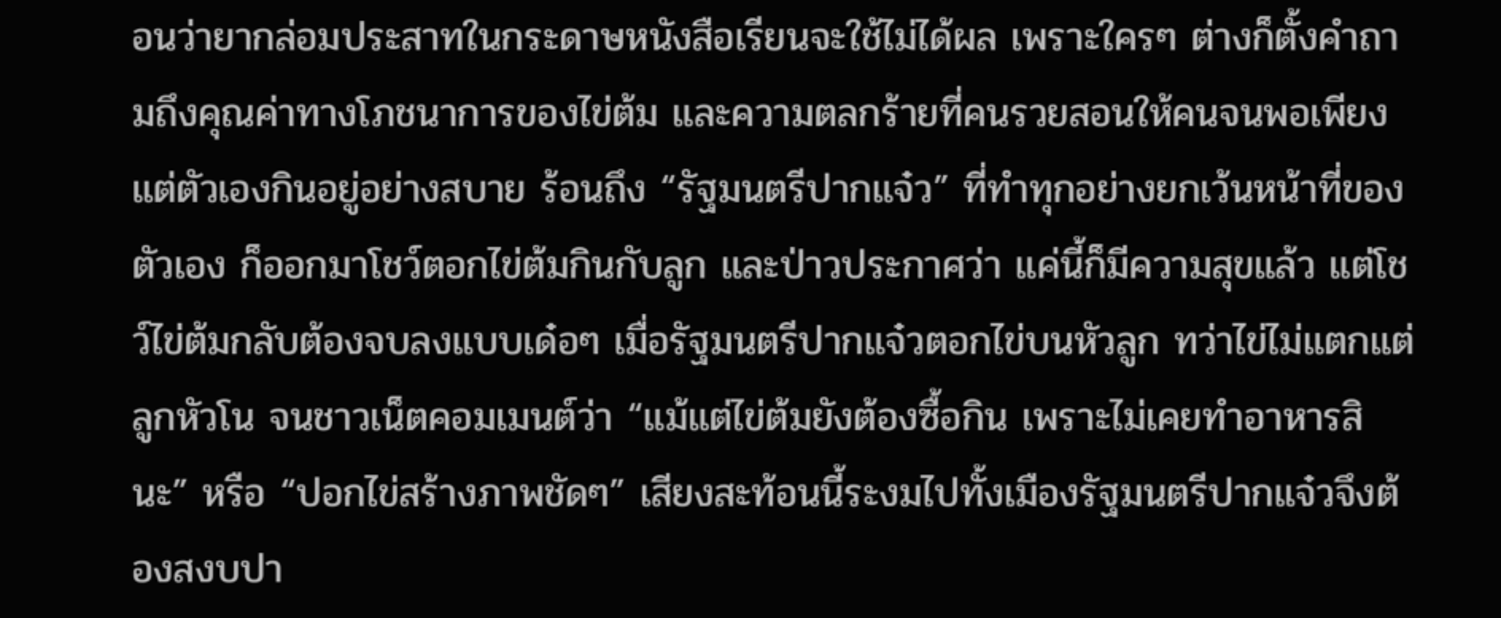อนว่ายากล่อมประสาทในกระดาษหนังสือเรียนจะใช้ไม่ได้ผล เพราะใครๆ ต่างก็ตั้งคำถามถึงคุณค่าทางโภชนาการของไข่ต้ม และความตลกร้ายที่คนรวยสอนให้คนจนพอเพียง แต่ตัวเองกินอยู่อย่างสบาย ร้อนถึง “รัฐมนตรีปากแจ๋ว” ที่ทำทุกอย่างยกเว้นหน้าที่ของตัวเอง ก็ออกมาโชว์ตอกไข่ต้มกินกับลูก และป่าวประกาศว่า แค่นี้ก็มีความสุขแล้ว แต่โชว์ไข่ต้มกลับต้องจบลงแบบเด๋อๆ เมื่อรัฐมนตรีปากแจ๋วตอกไข่บนหัวลูก ทว่าไข่ไม่แตกแต่ลูกหัวโน จนชาวเน็ตคอมเมนต์ว่า “แม้แต่ไข่ต้มยังต้องซื้อกิน เพราะไม่เคยทำอาหารสินะ” หรือ “ปอกไข่สร้างภาพชัดๆ” เสียงสะท้อนนี้ระงมไปทั้งเมืองรัฐมนตรีปากแจ๋วจึงต้องสงบปา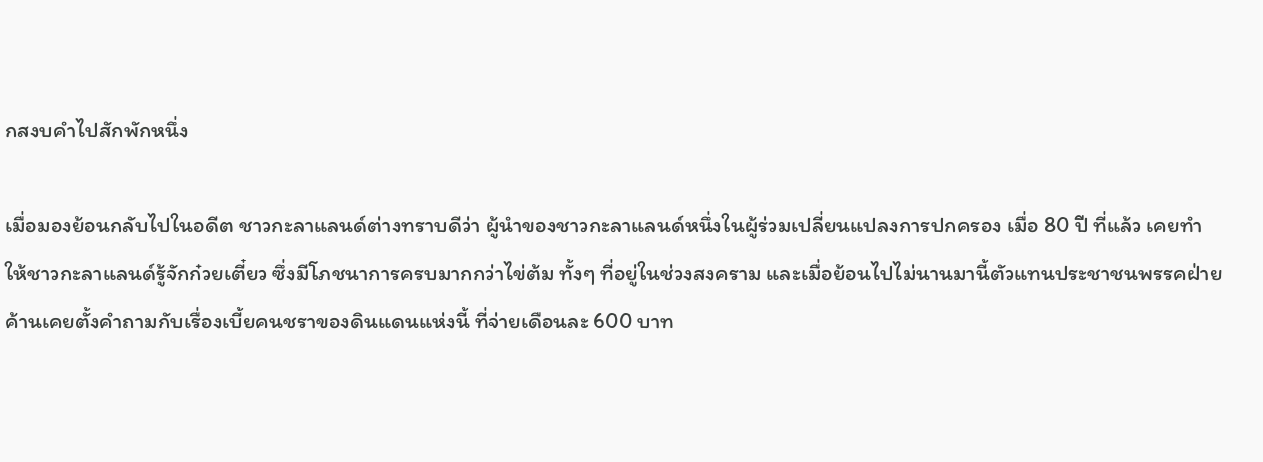กสงบคำไปสักพักหนึ่ง

เมื่อมองย้อนกลับไปในอดีต ชาวกะลาแลนด์ต่างทราบดีว่า ผู้นำของชาวกะลาแลนด์หนึ่งในผู้ร่วมเปลี่ยนแปลงการปกครอง เมื่อ 80 ปี ที่แล้ว เคยทำให้ชาวกะลาแลนด์รู้จักก๋วยเตี๋ยว ซึ่งมีโภชนาการครบมากกว่าไข่ต้ม ทั้งๆ ที่อยู่ในช่วงสงคราม และเมื่อย้อนไปไม่นานมานี้ตัวแทนประชาชนพรรคฝ่ายค้านเคยตั้งคำถามกับเรื่องเบี้ยคนชราของดินแดนแห่งนี้ ที่จ่ายเดือนละ 600 บาท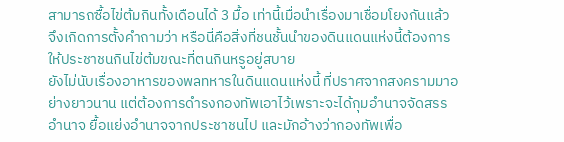สามารถซื้อไข่ต้มกินทั้งเดือนได้ 3 มื้อ เท่านี้เมื่อนำเรื่องมาเชื่อมโยงกันแล้ว จึงเกิดการตั้งคำถามว่า หรือนี่คือสิ่งที่ชนชั้นนำของดินแดนแห่งนี้ต้องการ ให้ประชาชนกินไข่ต้มขณะที่ตนกินหรูอยู่สบาย
ยังไม่นับเรื่องอาหารของพลทหารในดินแดนแห่งนี้ ที่ปราศจากสงครามมาอย่างยาวนาน แต่ต้องการดำรงกองทัพเอาไว้เพราะจะได้กุมอำนาจจัดสรรอำนาจ ยื้อแย่งอำนาจจากประชาชนไป และมักอ้างว่ากองทัพเพื่อ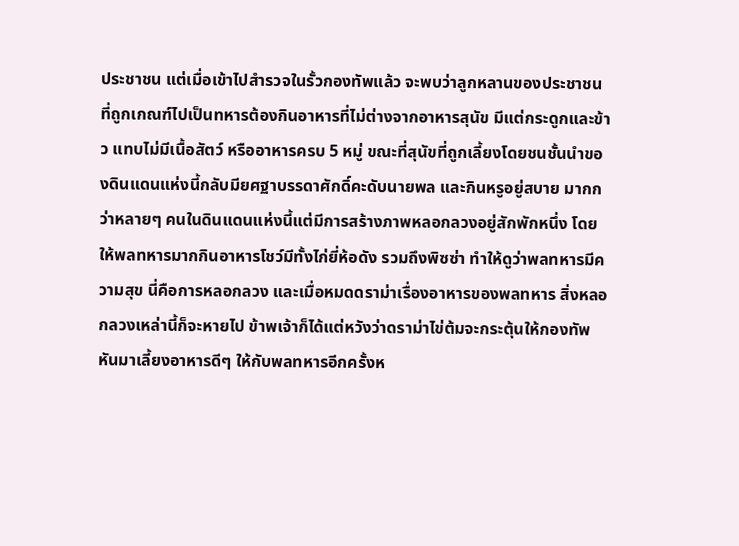ประชาชน แต่เมื่อเข้าไปสำรวจในรั้วกองทัพแล้ว จะพบว่าลูกหลานของประชาชนที่ถูกเกณฑ์ไปเป็นทหารต้องกินอาหารที่ไม่ต่างจากอาหารสุนัข มีแต่กระดูกและข้าว แทบไม่มีเนื้อสัตว์ หรืออาหารครบ 5 หมู่ ขณะที่สุนัขที่ถูกเลี้ยงโดยชนชั้นนำของดินแดนแห่งนี้กลับมียศฐาบรรดาศักดิ์คะดับนายพล และกินหรูอยู่สบาย มากกว่าหลายๆ คนในดินแดนแห่งนี้แต่มีการสร้างภาพหลอกลวงอยู่สักพักหนึ่ง โดยให้พลทหารมากกินอาหารโชว์มีทั้งไก่ยี่ห้อดัง รวมถึงพิซซ่า ทำให้ดูว่าพลทหารมีความสุข นี่คือการหลอกลวง และเมื่อหมดดราม่าเรื่องอาหารของพลทหาร สิ่งหลอกลวงเหล่านี้ก็จะหายไป ข้าพเจ้าก็ได้แต่หวังว่าดราม่าไข่ต้มจะกระตุ้นให้กองทัพหันมาเลี้ยงอาหารดีๆ ให้กับพลทหารอีกครั้งห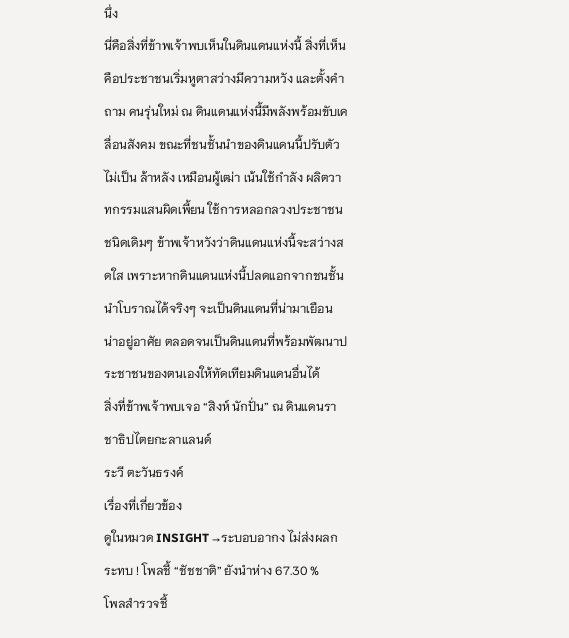นึ่ง
นี่คือสิ่งที่ข้าพเจ้าพบเห็นในดินแดนแห่งนี้ สิ่งที่เห็นคือประชาชนเริ่มหูตาสว่างมีความหวัง และตั้งคำถาม คนรุ่นใหม่ ณ ดินแดนแห่งนี้มีพลังพร้อมขับเคลื่อนสังคม ขณะที่ชนชั้นนำของดินแดนนี้ปรับตัวไม่เป็น ล้าหลัง เหมือนผู้เฒ่า เน้นใช้กำลัง ผลิตวาทกรรมแสนผิดเพี้ยน ใช้การหลอกลวงประชาชนชนิดเดิมๆ ข้าพเจ้าหวังว่าดินแดนแห่งนี้จะสว่างสดใส เพราะหากดินแดนแห่งนี้ปลดแอกจากชนชั้นนำโบราณได้จริงๆ จะเป็นดินแดนที่น่ามาเยือน น่าอยู่อาศัย ตลอดจนเป็นดินแดนที่พร้อมพัฒนาประชาชนของตนเองให้ทัดเทียมดินแดนอื่นได้
สิ่งที่ข้าพเจ้าพบเจอ “สิงห์ นักปั่น” ณ ดินแดนราชาธิปไตยกะลาแลนด์
ระวี ตะวันธรงค์
เรื่องที่เกี่ยวข้อง
ดูในหมวด INSIGHT →ระบอบอากง ไม่ส่งผลกระทบ ! โพลชี้ “ชัชชาติ” ยังนำห่าง 67.30 %
โพลสำรวจชี้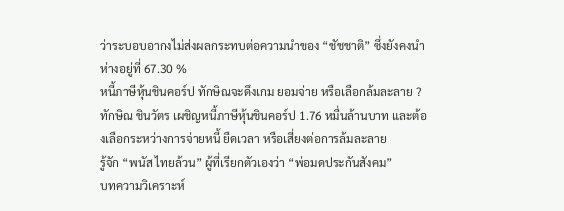ว่าระบอบอากงไม่ส่งผลกระทบต่อความนำของ “ชัชชาติ” ซึ่งยังคงนำห่างอยู่ที่ 67.30 %
หนี้ภาษีหุ้นชินคอร์ป ทักษิณจะดึงเกม ยอมจ่าย หรือเลือกล้มละลาย ?
ทักษิณ ชินวัตร เผชิญหนี้ภาษีหุ้นชินคอร์ป 1.76 หมื่นล้านบาท และต้องเลือกระหว่างการจ่ายหนี้ ยืดเวลา หรือเสี่ยงต่อการล้มละลาย
รู้จัก “พนัส ไทยล้วน” ผู้ที่เรียกตัวเองว่า “พ่อมดประกันสังคม”
บทความวิเคราะห์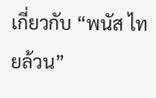เกี่ยวกับ “พนัส ไทยล้วน”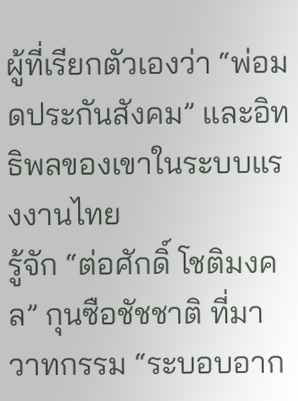ผู้ที่เรียกตัวเองว่า “พ่อมดประกันสังคม” และอิทธิพลของเขาในระบบแรงงานไทย
รู้จัก “ต่อศักดิ์ โชติมงคล” กุนซือชัชชาติ ที่มาวาทกรรม “ระบอบอาก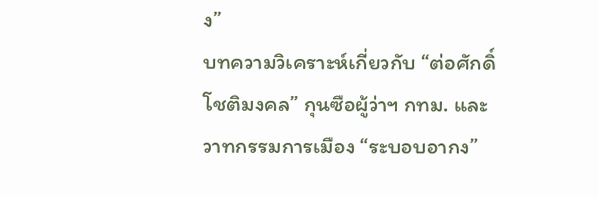ง”
บทความวิเคราะห์เกี่ยวกับ “ต่อศักดิ์ โชติมงคล” กุนซือผู้ว่าฯ กทม. และวาทกรรมการเมือง “ระบอบอากง”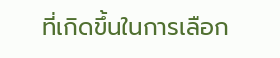ที่เกิดขึ้นในการเลือก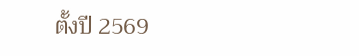ตั้งปี 2569